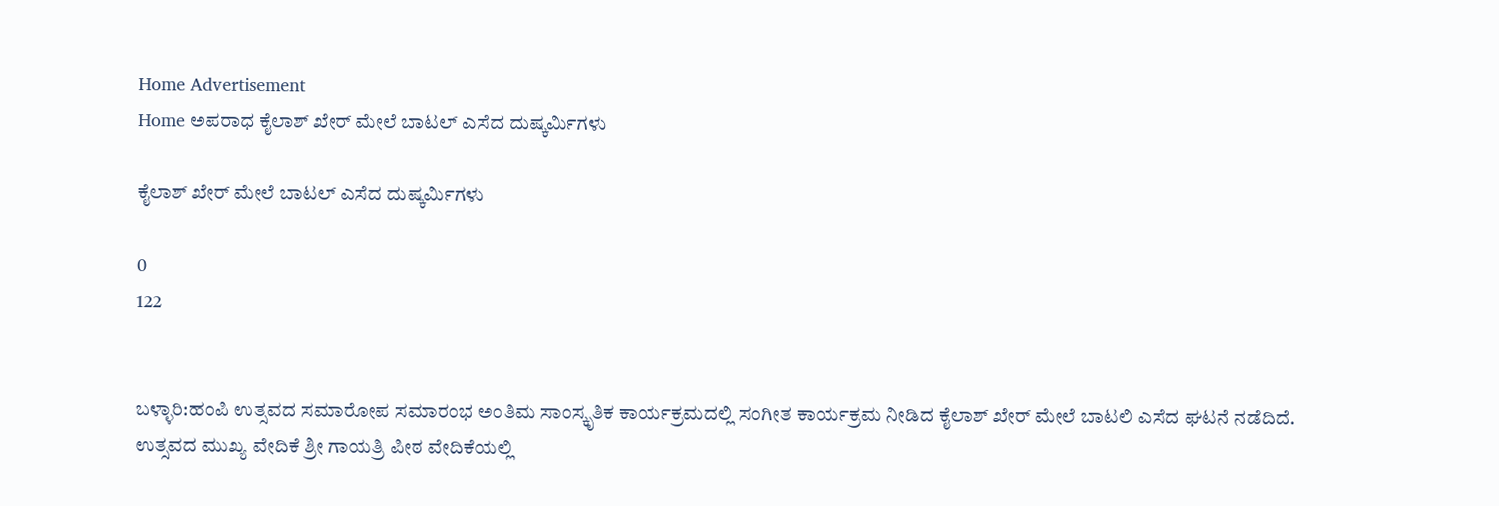Home Advertisement
Home ಅಪರಾಧ ಕೈಲಾಶ್ ಖೇರ್ ಮೇಲೆ ಬಾಟಲ್ ಎಸೆದ ದುಷ್ಕರ್ಮಿಗಳು

ಕೈಲಾಶ್ ಖೇರ್ ಮೇಲೆ ಬಾಟಲ್ ಎಸೆದ ದುಷ್ಕರ್ಮಿಗಳು

0
122


ಬಳ್ಳಾರಿ:ಹಂಪಿ ಉತ್ಸವದ ಸಮಾರೋಪ ಸಮಾರಂಭ ಅಂತಿಮ ಸಾಂಸ್ಕೃತಿಕ ಕಾರ್ಯಕ್ರಮದಲ್ಲಿ ಸಂಗೀತ ಕಾರ್ಯಕ್ರಮ ನೀಡಿದ ಕೈಲಾಶ್ ಖೇರ್ ಮೇಲೆ ಬಾಟಲಿ ಎಸೆದ ಘಟನೆ ನಡೆದಿದೆ.
ಉತ್ಸವದ ಮುಖ್ಯ ವೇದಿಕೆ ಶ್ರೀ ಗಾಯತ್ರಿ ಪೀಠ ವೇದಿಕೆಯಲ್ಲಿ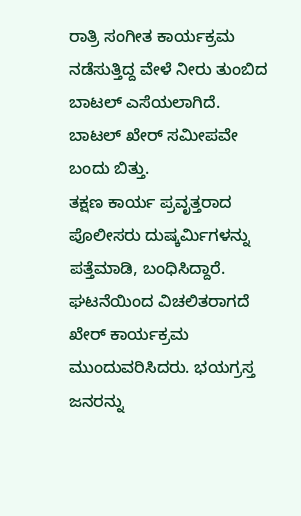ರಾತ್ರಿ ಸಂಗೀತ ಕಾರ್ಯಕ್ರಮ ನಡೆಸುತ್ತಿದ್ದ ವೇಳೆ ನೀರು ತುಂಬಿದ ಬಾಟಲ್ ಎಸೆಯಲಾಗಿದೆ. ಬಾಟಲ್ ಖೇರ್ ಸಮೀಪವೇ ಬಂದು ಬಿತ್ತು.
ತಕ್ಷಣ ಕಾರ್ಯ ಪ್ರವೃತ್ತರಾದ ಪೊಲೀಸರು ದುಷ್ಕರ್ಮಿಗಳನ್ನು ಪತ್ತೆಮಾಡಿ, ಬಂಧಿಸಿದ್ದಾರೆ.
ಘಟನೆಯಿಂದ ವಿಚಲಿತರಾಗದೆ ಖೇರ್ ಕಾರ್ಯಕ್ರಮ ಮುಂದುವರಿಸಿದರು. ಭಯಗ್ರಸ್ತ ಜನರನ್ನು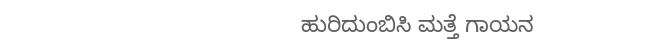ಹುರಿದುಂಬಿಸಿ ಮತ್ತೆ ಗಾಯನ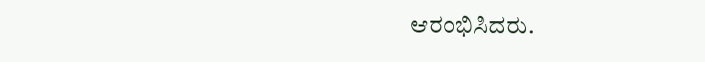ಆರಂಭಿಸಿದರು.